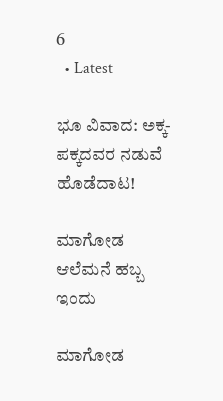6
  • Latest

ಭೂ ವಿವಾದ: ಅಕ್ಕ-ಪಕ್ಕದವರ ನಡುವೆ ಹೊಡೆದಾಟ!

ಮಾಗೋಡ ಆಲೆಮನೆ ಹಬ್ಬ ಇಂದು

ಮಾಗೋಡ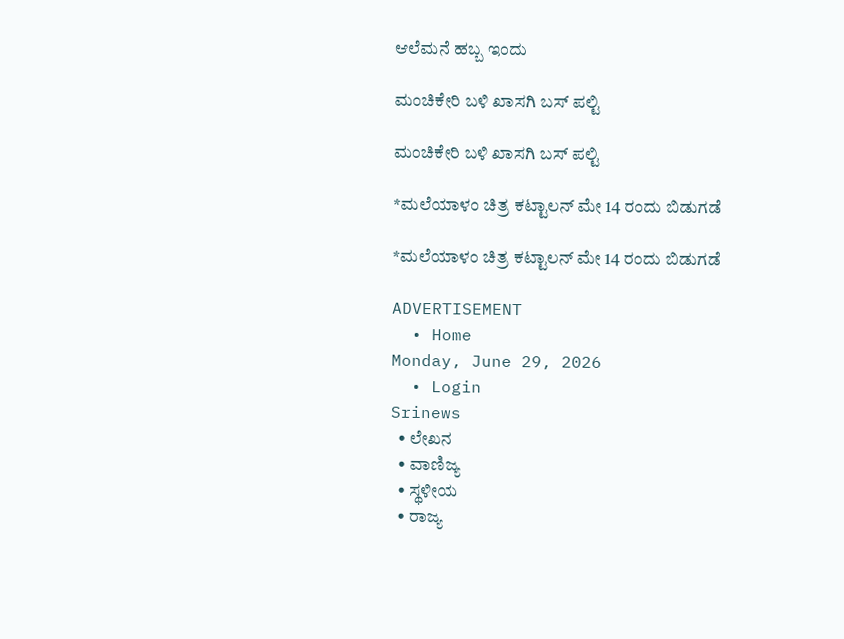ಆಲೆಮನೆ ಹಬ್ಬ ಇಂದು

ಮಂಚಿಕೇರಿ‌ ಬಳಿ ಖಾಸಗಿ ಬಸ್ ಪಲ್ಟಿ

ಮಂಚಿಕೇರಿ‌ ಬಳಿ ಖಾಸಗಿ ಬಸ್ ಪಲ್ಟಿ

*ಮಲೆಯಾಳಂ ಚಿತ್ರ ಕಟ್ಟಾಲನ್ ಮೇ 14 ರಂದು ಬಿಡುಗಡೆ

*ಮಲೆಯಾಳಂ ಚಿತ್ರ ಕಟ್ಟಾಲನ್ ಮೇ 14 ರಂದು ಬಿಡುಗಡೆ

ADVERTISEMENT
  • Home
Monday, June 29, 2026
  • Login
Srinews
  • ಲೇಖನ
  • ವಾಣಿಜ್ಯ
  • ಸ್ಥಳೀಯ
  • ರಾಜ್ಯ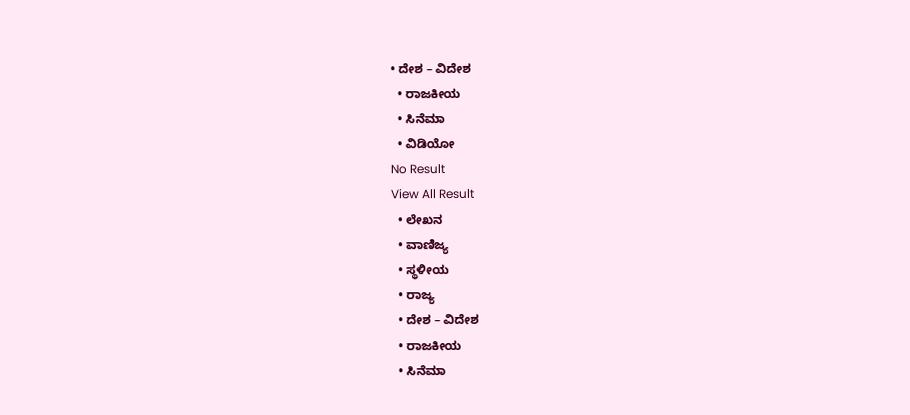• ದೇಶ – ವಿದೇಶ
  • ರಾಜಕೀಯ
  • ಸಿನೆಮಾ
  • ವಿಡಿಯೋ
No Result
View All Result
  • ಲೇಖನ
  • ವಾಣಿಜ್ಯ
  • ಸ್ಥಳೀಯ
  • ರಾಜ್ಯ
  • ದೇಶ – ವಿದೇಶ
  • ರಾಜಕೀಯ
  • ಸಿನೆಮಾ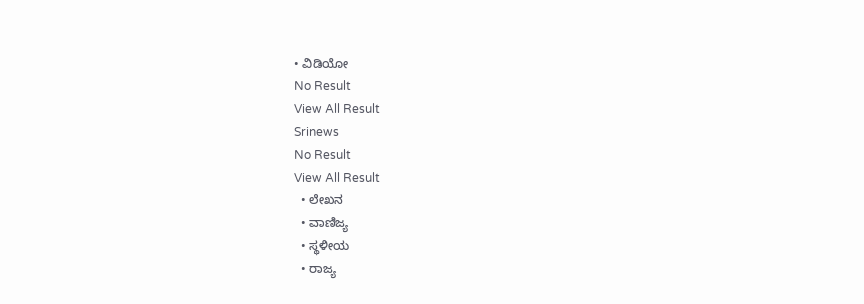• ವಿಡಿಯೋ
No Result
View All Result
Srinews
No Result
View All Result
  • ಲೇಖನ
  • ವಾಣಿಜ್ಯ
  • ಸ್ಥಳೀಯ
  • ರಾಜ್ಯ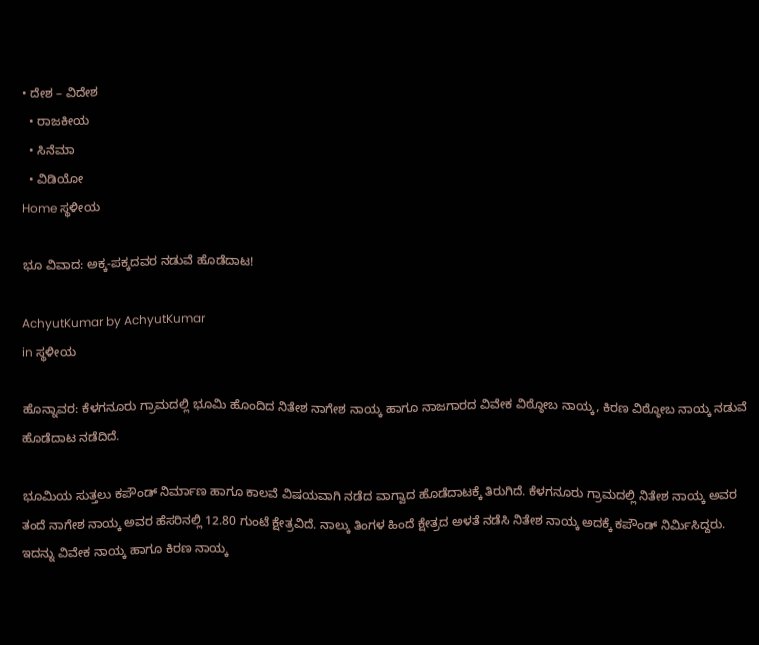• ದೇಶ – ವಿದೇಶ
  • ರಾಜಕೀಯ
  • ಸಿನೆಮಾ
  • ವಿಡಿಯೋ
Home ಸ್ಥಳೀಯ

ಭೂ ವಿವಾದ: ಅಕ್ಕ-ಪಕ್ಕದವರ ನಡುವೆ ಹೊಡೆದಾಟ!

AchyutKumar by AchyutKumar
in ಸ್ಥಳೀಯ

ಹೊನ್ನಾವರ: ಕೆಳಗನೂರು ಗ್ರಾಮದಲ್ಲಿ ಭೂಮಿ ಹೊಂದಿದ ನಿತೇಶ ನಾಗೇಶ ನಾಯ್ಕ ಹಾಗೂ ನಾಜಗಾರದ ವಿವೇಕ ವಿಠ್ಠೋಬ ನಾಯ್ಕ, ಕಿರಣ ವಿಠ್ಠೋಬ ನಾಯ್ಕ ನಡುವೆ ಹೊಡೆದಾಟ ನಡೆದಿದೆ.

ಭೂಮಿಯ ಸುತ್ತಲು ಕಪೌಂಡ್ ನಿರ್ಮಾಣ ಹಾಗೂ ಕಾಲವೆ ವಿಷಯವಾಗಿ ನಡೆದ ವಾಗ್ವಾದ ಹೊಡೆದಾಟಕ್ಕೆ ತಿರುಗಿದೆ. ಕೆಳಗನೂರು ಗ್ರಾಮದಲ್ಲಿ ನಿತೇಶ ನಾಯ್ಕ ಅವರ ತಂದೆ ನಾಗೇಶ ನಾಯ್ಕ ಅವರ ಹೆಸರಿನಲ್ಲಿ 12.80 ಗುಂಟೆ ಕ್ಷೇತ್ರವಿದೆ. ನಾಲ್ಕು ತಿಂಗಳ ಹಿಂದೆ ಕ್ಷೇತ್ರದ ಅಳತೆ ನಡೆಸಿ ನಿತೇಶ ನಾಯ್ಕ ಅದಕ್ಕೆ ಕಪೌಂಡ್ ನಿರ್ಮಿಸಿದ್ದರು. ಇದನ್ನು ವಿವೇಕ ನಾಯ್ಕ ಹಾಗೂ ಕಿರಣ ನಾಯ್ಕ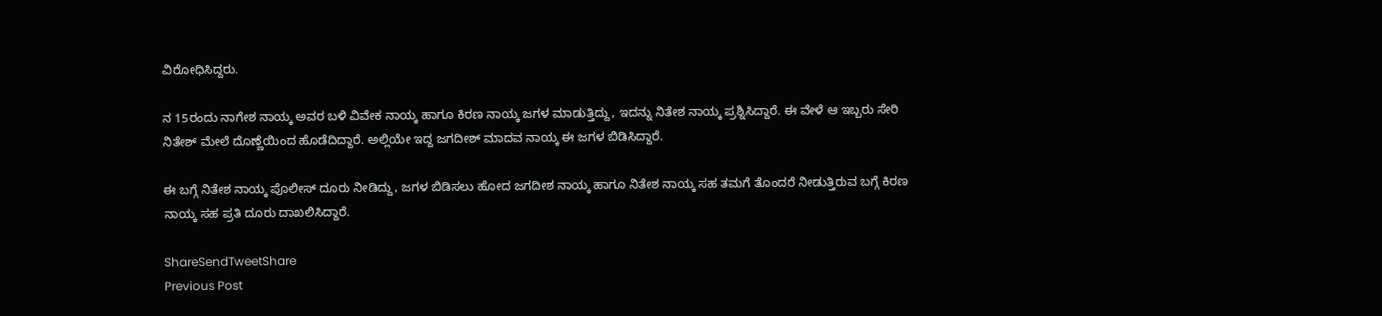ವಿರೋಧಿಸಿದ್ದರು.

ನ 15ರಂದು ನಾಗೇಶ ನಾಯ್ಕ ಅವರ ಬಳಿ ವಿವೇಕ ನಾಯ್ಕ ಹಾಗೂ ಕಿರಣ ನಾಯ್ಕ ಜಗಳ ಮಾಡುತ್ತಿದ್ದು, ಇದನ್ನು ನಿತೇಶ ನಾಯ್ಕ ಪ್ರಶ್ನಿಸಿದ್ದಾರೆ. ಈ ವೇಳೆ ಆ ಇಬ್ಬರು ಸೇರಿ ನಿತೇಶ್ ಮೇಲೆ ದೊಣ್ಣೆಯಿಂದ ಹೊಡೆದಿದ್ದಾರೆ. ಅಲ್ಲಿಯೇ ಇದ್ದ ಜಗದೀಶ್ ಮಾದವ ನಾಯ್ಕ ಈ ಜಗಳ ಬಿಡಿಸಿದ್ದಾರೆ.

ಈ ಬಗ್ಗೆ ನಿತೇಶ ನಾಯ್ಕ ಪೊಲೀಸ್ ದೂರು ನೀಡಿದ್ದು, ಜಗಳ ಬಿಡಿಸಲು ಹೋದ ಜಗದೀಶ ನಾಯ್ಕ ಹಾಗೂ ನಿತೇಶ ನಾಯ್ಕ ಸಹ ತಮಗೆ ತೊಂದರೆ ನೀಡುತ್ತಿರುವ ಬಗ್ಗೆ ಕಿರಣ ನಾಯ್ಕ ಸಹ ಪ್ರತಿ ದೂರು ದಾಖಲಿಸಿದ್ದಾರೆ.

ShareSendTweetShare
Previous Post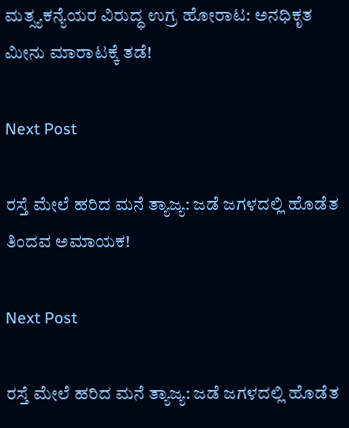ಮತ್ಸ್ಯಕನ್ಯೆಯರ ವಿರುದ್ಧ ಉಗ್ರ ಹೋರಾಟ: ಅನಧಿಕೃತ ಮೀನು ಮಾರಾಟಕ್ಕೆ ತಡೆ!

Next Post

ರಸ್ತೆ ಮೇಲೆ ಹರಿದ ಮನೆ ತ್ಯಾಜ್ಯ: ಜಡೆ ಜಗಳದಲ್ಲಿ ಹೊಡೆತ ತಿಂದವ ಅಮಾಯಕ!

Next Post

ರಸ್ತೆ ಮೇಲೆ ಹರಿದ ಮನೆ ತ್ಯಾಜ್ಯ: ಜಡೆ ಜಗಳದಲ್ಲಿ ಹೊಡೆತ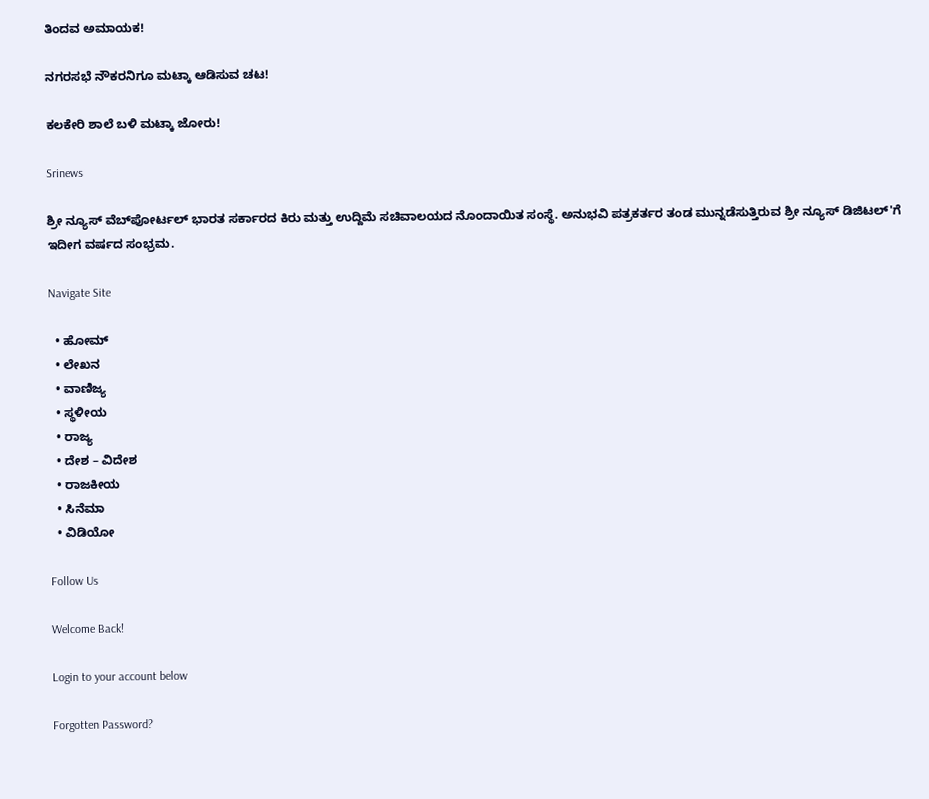ತಿಂದವ ಅಮಾಯಕ!

ನಗರಸಭೆ ನೌಕರನಿಗೂ ಮಟ್ಕಾ ಆಡಿಸುವ ಚಟ!

ಕಲಕೇರಿ ಶಾಲೆ ಬಳಿ ಮಟ್ಕಾ ಜೋರು!

Srinews

ಶ್ರೀ ನ್ಯೂಸ್ ವೆಬ್‌ಪೋರ್ಟಲ್ ಭಾರತ ಸರ್ಕಾರದ ಕಿರು ಮತ್ತು ಉದ್ದಿಮೆ ಸಚಿವಾಲಯದ ನೊಂದಾಯಿತ ಸಂಸ್ಥೆ. ಅನುಭವಿ ಪತ್ರಕರ್ತರ ತಂಡ ಮುನ್ನಡೆಸುತ್ತಿರುವ ಶ್ರೀ ನ್ಯೂಸ್ ಡಿಜಿಟಲ್'ಗೆ ಇದೀಗ ವರ್ಷದ ಸಂಭ್ರಮ.

Navigate Site

  • ಹೋಮ್
  • ಲೇಖನ
  • ವಾಣಿಜ್ಯ
  • ಸ್ಥಳೀಯ
  • ರಾಜ್ಯ
  • ದೇಶ – ವಿದೇಶ
  • ರಾಜಕೀಯ
  • ಸಿನೆಮಾ
  • ವಿಡಿಯೋ

Follow Us

Welcome Back!

Login to your account below

Forgotten Password?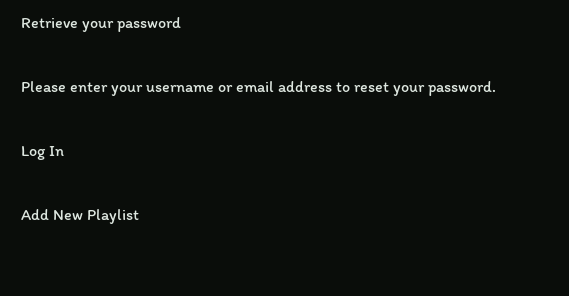Retrieve your password

Please enter your username or email address to reset your password.

Log In

Add New Playlist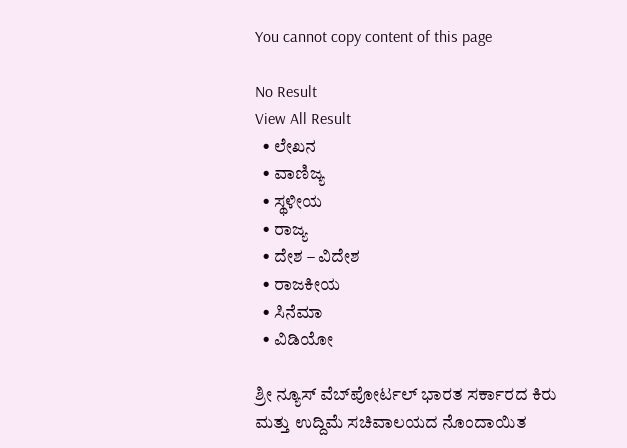You cannot copy content of this page

No Result
View All Result
  • ಲೇಖನ
  • ವಾಣಿಜ್ಯ
  • ಸ್ಥಳೀಯ
  • ರಾಜ್ಯ
  • ದೇಶ – ವಿದೇಶ
  • ರಾಜಕೀಯ
  • ಸಿನೆಮಾ
  • ವಿಡಿಯೋ

ಶ್ರೀ ನ್ಯೂಸ್ ವೆಬ್‌ಪೋರ್ಟಲ್ ಭಾರತ ಸರ್ಕಾರದ ಕಿರು ಮತ್ತು ಉದ್ದಿಮೆ ಸಚಿವಾಲಯದ ನೊಂದಾಯಿತ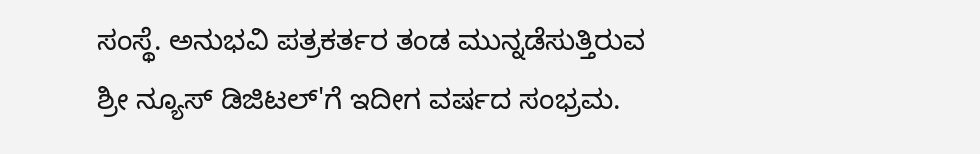ಸಂಸ್ಥೆ. ಅನುಭವಿ ಪತ್ರಕರ್ತರ ತಂಡ ಮುನ್ನಡೆಸುತ್ತಿರುವ ಶ್ರೀ ನ್ಯೂಸ್ ಡಿಜಿಟಲ್'ಗೆ ಇದೀಗ ವರ್ಷದ ಸಂಭ್ರಮ.